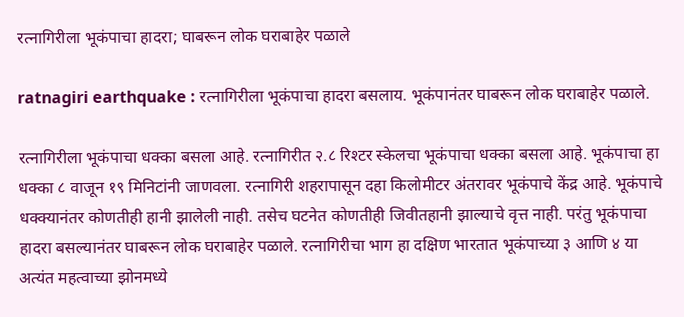रत्नागिरीला भूकंपाचा हादरा; घाबरून लोक घराबाहेर पळाले

ratnagiri earthquake : रत्नागिरीला भूकंपाचा हादरा बसलाय. भूकंपानंतर घाबरून लोक घराबाहेर पळाले.

रत्नागिरीला भूकंपाचा धक्का बसला आहे. रत्नागिरीत २.८ रिश्टर स्केलचा भूकंपाचा धक्का बसला आहे. भूकंपाचा हा धक्का ८ वाजून १९ मिनिटांनी जाणवला. रत्नागिरी शहरापासून दहा किलोमीटर अंतरावर भूकंपाचे केंद्र आहे. भूकंपाचे धक्क्यानंतर कोणतीही हानी झालेली नाही. तसेच घटनेत कोणतीही जिवीतहानी झाल्याचे वृत्त नाही. परंतु भूकंपाचा हादरा बसल्यानंतर घाबरून लोक घराबाहेर पळाले. रत्नागिरीचा भाग हा दक्षिण भारतात भूकंपाच्या ३ आणि ४ या अत्यंत महत्वाच्या झोनमध्ये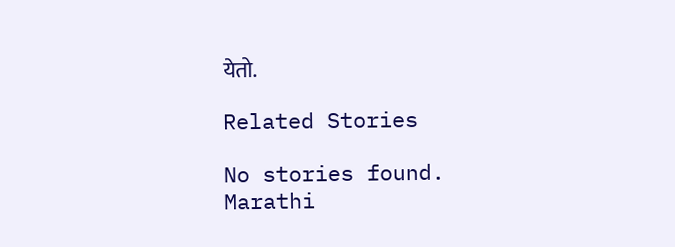येतो.

Related Stories

No stories found.
Marathi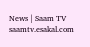News | Saam TV
saamtv.esakal.com